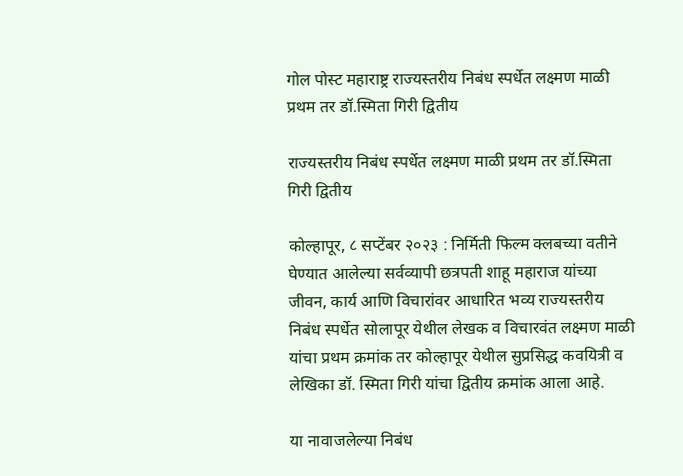गोल पोस्ट महाराष्ट्र राज्यस्तरीय निबंध स्पर्धेत लक्ष्मण माळी प्रथम तर डॉ.स्मिता गिरी द्वितीय

राज्यस्तरीय निबंध स्पर्धेत लक्ष्मण माळी प्रथम तर डॉ.स्मिता गिरी द्वितीय

कोल्हापूर, ८ सप्टेंबर २०२३ : निर्मिती फिल्म क्लबच्या वतीने घेण्यात आलेल्या सर्वव्यापी छत्रपती शाहू महाराज यांच्या जीवन, कार्य आणि विचारांवर आधारित भव्य राज्यस्तरीय निबंध स्पर्धेत सोलापूर येथील लेखक व विचारवंत लक्ष्मण माळी यांचा प्रथम क्रमांक तर कोल्हापूर येथील सुप्रसिद्ध कवयित्री व लेखिका डॉ. स्मिता गिरी यांचा द्वितीय क्रमांक आला आहे.

या नावाजलेल्या निबंध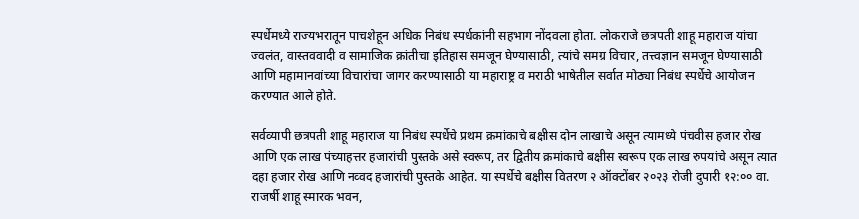स्पर्धेमध्ये राज्यभरातून पाचशेहून अधिक निबंध स्पर्धकांनी सहभाग नोंदवला होता. लोकराजे छत्रपती शाहू महाराज यांचा ज्वलंत, वास्तववादी व सामाजिक क्रांतीचा इतिहास समजून घेण्यासाठी, त्यांचे समग्र विचार, तत्त्वज्ञान समजून घेण्यासाठी आणि महामानवांच्या विचारांचा जागर करण्यासाठी या महाराष्ट्र व मराठी भाषेतील सर्वात मोठ्या निबंध स्पर्धेचे आयोजन करण्यात आले होते.

सर्वव्यापी छत्रपती शाहू महाराज या निबंध स्पर्धेचे प्रथम क्रमांकाचे बक्षीस दोन लाखाचे असून त्यामध्ये पंचवीस हजार रोख आणि एक लाख पंच्याहत्तर हजारांची पुस्तके असे स्वरूप, तर द्वितीय क्रमांकाचे बक्षीस स्वरूप एक लाख रुपयांचे असून त्यात दहा हजार रोख आणि नव्वद हजारांची पुस्तके आहेत. या स्पर्धेचे बक्षीस वितरण २ ऑक्टोंबर २०२३ रोजी दुपारी १२:०० वा. राजर्षी शाहू स्मारक भवन,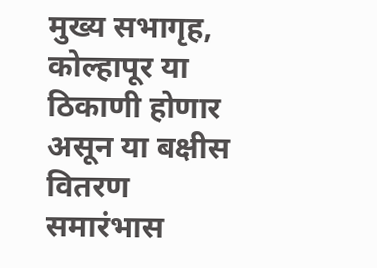मुख्य सभागृह, कोल्हापूर या ठिकाणी होणार असून या बक्षीस वितरण समारंभास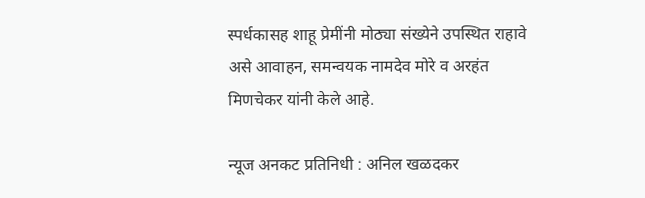स्पर्धकासह शाहू प्रेमींनी मोठ्या संख्येने उपस्थित राहावे असे आवाहन, समन्वयक नामदेव मोरे व अरहंत मिणचेकर यांनी केले आहे.

न्यूज अनकट प्रतिनिधी : अनिल खळदकर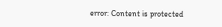error: Content is protected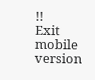!!
Exit mobile version